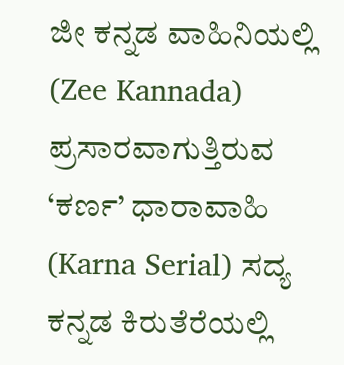ಜೀ ಕನ್ನಡ ವಾಹಿನಿಯಲ್ಲಿ (Zee Kannada) ಪ್ರಸಾರವಾಗುತ್ತಿರುವ ‘ಕರ್ಣ’ ಧಾರಾವಾಹಿ (Karna Serial) ಸದ್ಯ ಕನ್ನಡ ಕಿರುತೆರೆಯಲ್ಲಿ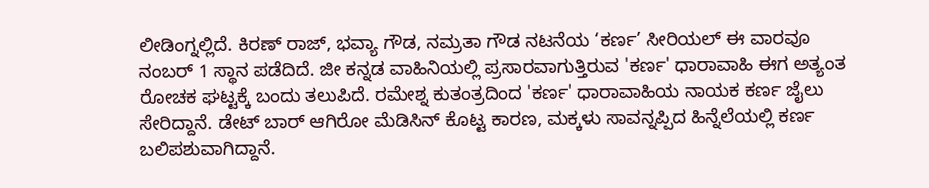ಲೀಡಿಂಗ್ನಲ್ಲಿದೆ. ಕಿರಣ್ ರಾಜ್, ಭವ್ಯಾ ಗೌಡ, ನಮ್ರತಾ ಗೌಡ ನಟನೆಯ ‘ಕರ್ಣ’ ಸೀರಿಯಲ್ ಈ ವಾರವೂ ನಂಬರ್ 1 ಸ್ಥಾನ ಪಡೆದಿದೆ. ಜೀ ಕನ್ನಡ ವಾಹಿನಿಯಲ್ಲಿ ಪ್ರಸಾರವಾಗುತ್ತಿರುವ 'ಕರ್ಣ' ಧಾರಾವಾಹಿ ಈಗ ಅತ್ಯಂತ ರೋಚಕ ಘಟ್ಟಕ್ಕೆ ಬಂದು ತಲುಪಿದೆ. ರಮೇಶ್ನ ಕುತಂತ್ರದಿಂದ 'ಕರ್ಣ' ಧಾರಾವಾಹಿಯ ನಾಯಕ ಕರ್ಣ ಜೈಲು ಸೇರಿದ್ದಾನೆ. ಡೇಟ್ ಬಾರ್ ಆಗಿರೋ ಮೆಡಿಸಿನ್ ಕೊಟ್ಟ ಕಾರಣ, ಮಕ್ಕಳು ಸಾವನ್ನಪ್ಪಿದ ಹಿನ್ನೆಲೆಯಲ್ಲಿ ಕರ್ಣ ಬಲಿಪಶುವಾಗಿದ್ದಾನೆ.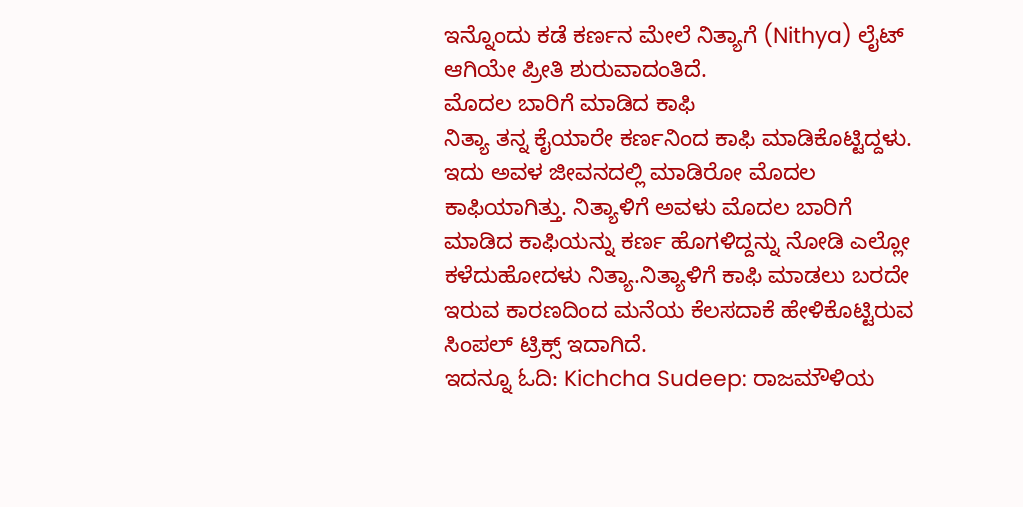ಇನ್ನೊಂದು ಕಡೆ ಕರ್ಣನ ಮೇಲೆ ನಿತ್ಯಾಗೆ (Nithya) ಲೈಟ್ ಆಗಿಯೇ ಪ್ರೀತಿ ಶುರುವಾದಂತಿದೆ.
ಮೊದಲ ಬಾರಿಗೆ ಮಾಡಿದ ಕಾಫಿ
ನಿತ್ಯಾ ತನ್ನ ಕೈಯಾರೇ ಕರ್ಣನಿಂದ ಕಾಫಿ ಮಾಡಿಕೊಟ್ಟಿದ್ದಳು. ಇದು ಅವಳ ಜೀವನದಲ್ಲಿ ಮಾಡಿರೋ ಮೊದಲ ಕಾಫಿಯಾಗಿತ್ತು. ನಿತ್ಯಾಳಿಗೆ ಅವಳು ಮೊದಲ ಬಾರಿಗೆ ಮಾಡಿದ ಕಾಫಿಯನ್ನು ಕರ್ಣ ಹೊಗಳಿದ್ದನ್ನು ನೋಡಿ ಎಲ್ಲೋ ಕಳೆದುಹೋದಳು ನಿತ್ಯಾ.ನಿತ್ಯಾಳಿಗೆ ಕಾಫಿ ಮಾಡಲು ಬರದೇ ಇರುವ ಕಾರಣದಿಂದ ಮನೆಯ ಕೆಲಸದಾಕೆ ಹೇಳಿಕೊಟ್ಟಿರುವ ಸಿಂಪಲ್ ಟ್ರಿಕ್ಸ್ ಇದಾಗಿದೆ.
ಇದನ್ನೂ ಓದಿ: Kichcha Sudeep: ರಾಜಮೌಳಿಯ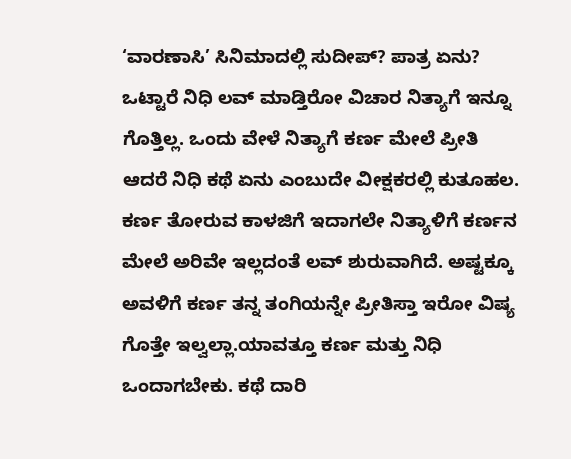‘ವಾರಣಾಸಿ’ ಸಿನಿಮಾದಲ್ಲಿ ಸುದೀಪ್? ಪಾತ್ರ ಏನು?
ಒಟ್ಟಾರೆ ನಿಧಿ ಲವ್ ಮಾಡ್ತಿರೋ ವಿಚಾರ ನಿತ್ಯಾಗೆ ಇನ್ನೂ ಗೊತ್ತಿಲ್ಲ. ಒಂದು ವೇಳೆ ನಿತ್ಯಾಗೆ ಕರ್ಣ ಮೇಲೆ ಪ್ರೀತಿ ಆದರೆ ನಿಧಿ ಕಥೆ ಏನು ಎಂಬುದೇ ವೀಕ್ಷಕರಲ್ಲಿ ಕುತೂಹಲ.
ಕರ್ಣ ತೋರುವ ಕಾಳಜಿಗೆ ಇದಾಗಲೇ ನಿತ್ಯಾಳಿಗೆ ಕರ್ಣನ ಮೇಲೆ ಅರಿವೇ ಇಲ್ಲದಂತೆ ಲವ್ ಶುರುವಾಗಿದೆ. ಅಷ್ಟಕ್ಕೂ ಅವಳಿಗೆ ಕರ್ಣ ತನ್ನ ತಂಗಿಯನ್ನೇ ಪ್ರೀತಿಸ್ತಾ ಇರೋ ವಿಷ್ಯ ಗೊತ್ತೇ ಇಲ್ವಲ್ಲಾ.ಯಾವತ್ತೂ ಕರ್ಣ ಮತ್ತು ನಿಧಿ ಒಂದಾಗಬೇಕು. ಕಥೆ ದಾರಿ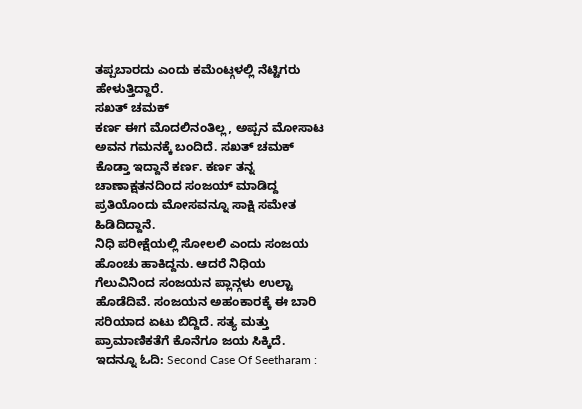ತಪ್ಪಬಾರದು ಎಂದು ಕಮೆಂಟ್ಗಳಲ್ಲಿ ನೆಟ್ಟಿಗರು ಹೇಳುತ್ತಿದ್ದಾರೆ.
ಸಖತ್ ಚಮಕ್
ಕರ್ಣ ಈಗ ಮೊದಲಿನಂತಿಲ್ಲ, ಅಪ್ಪನ ಮೋಸಾಟ ಅವನ ಗಮನಕ್ಕೆ ಬಂದಿದೆ. ಸಖತ್ ಚಮಕ್ ಕೊಡ್ತಾ ಇದ್ದಾನೆ ಕರ್ಣ. ಕರ್ಣ ತನ್ನ ಚಾಣಾಕ್ಷತನದಿಂದ ಸಂಜಯ್ ಮಾಡಿದ್ದ ಪ್ರತಿಯೊಂದು ಮೋಸವನ್ನೂ ಸಾಕ್ಷಿ ಸಮೇತ ಹಿಡಿದಿದ್ದಾನೆ.
ನಿಧಿ ಪರೀಕ್ಷೆಯಲ್ಲಿ ಸೋಲಲಿ ಎಂದು ಸಂಜಯ ಹೊಂಚು ಹಾಕಿದ್ದನು. ಆದರೆ ನಿಧಿಯ ಗೆಲುವಿನಿಂದ ಸಂಜಯನ ಪ್ಲಾನ್ಗಳು ಉಲ್ಟಾ ಹೊಡೆದಿವೆ. ಸಂಜಯನ ಅಹಂಕಾರಕ್ಕೆ ಈ ಬಾರಿ ಸರಿಯಾದ ಏಟು ಬಿದ್ದಿದೆ. ಸತ್ಯ ಮತ್ತು ಪ್ರಾಮಾಣಿಕತೆಗೆ ಕೊನೆಗೂ ಜಯ ಸಿಕ್ಕಿದೆ.
ಇದನ್ನೂ ಓದಿ: Second Case Of Seetharam :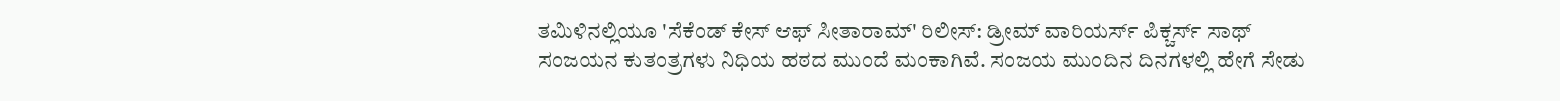ತಮಿಳಿನಲ್ಲಿಯೂ 'ಸೆಕೆಂಡ್ ಕೇಸ್ ಆಫ್ ಸೀತಾರಾಮ್' ರಿಲೀಸ್: ಡ್ರೀಮ್ ವಾರಿಯರ್ಸ್ ಪಿಕ್ಚರ್ಸ್ ಸಾಥ್
ಸಂಜಯನ ಕುತಂತ್ರಗಳು ನಿಧಿಯ ಹಠದ ಮುಂದೆ ಮಂಕಾಗಿವೆ. ಸಂಜಯ ಮುಂದಿನ ದಿನಗಳಲ್ಲಿ ಹೇಗೆ ಸೇಡು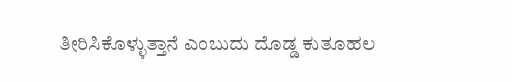ತೀರಿಸಿಕೊಳ್ಳುತ್ತಾನೆ ಎಂಬುದು ದೊಡ್ಡ ಕುತೂಹಲ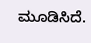ಮೂಡಿಸಿದೆ.